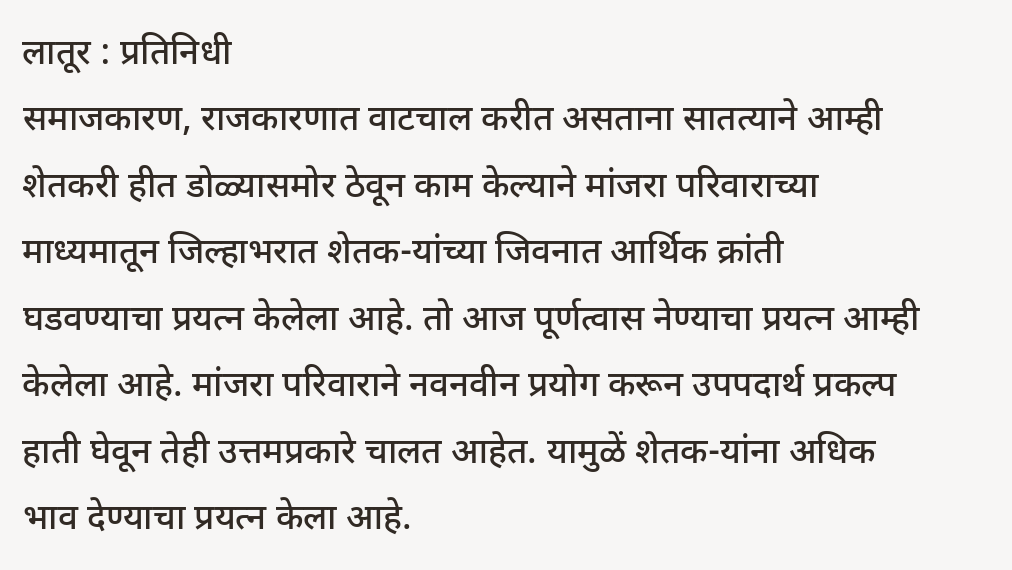लातूर : प्रतिनिधी
समाजकारण, राजकारणात वाटचाल करीत असताना सातत्याने आम्ही शेतकरी हीत डोळ्यासमोर ठेवून काम केल्याने मांजरा परिवाराच्या माध्यमातून जिल्हाभरात शेतक-यांच्या जिवनात आर्थिक क्रांती घडवण्याचा प्रयत्न केलेला आहे. तो आज पूर्णत्वास नेण्याचा प्रयत्न आम्ही केलेला आहे. मांजरा परिवाराने नवनवीन प्रयोग करून उपपदार्थ प्रकल्प हाती घेवून तेही उत्तमप्रकारे चालत आहेत. यामुळें शेतक-यांना अधिक भाव देण्याचा प्रयत्न केला आहे.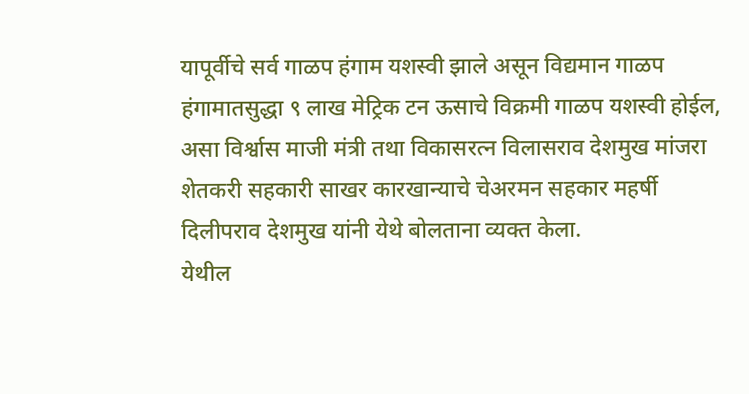यापूर्वीचे सर्व गाळप हंगाम यशस्वी झाले असून विद्यमान गाळप हंगामातसुद्धा ९ लाख मेट्रिक टन ऊसाचे विक्रमी गाळप यशस्वी होईल, असा विर्श्वास माजी मंत्री तथा विकासरत्न विलासराव देशमुख मांजरा शेतकरी सहकारी साखर कारखान्याचे चेअरमन सहकार महर्षी दिलीपराव देशमुख यांनी येथे बोलताना व्यक्त केला.
येथील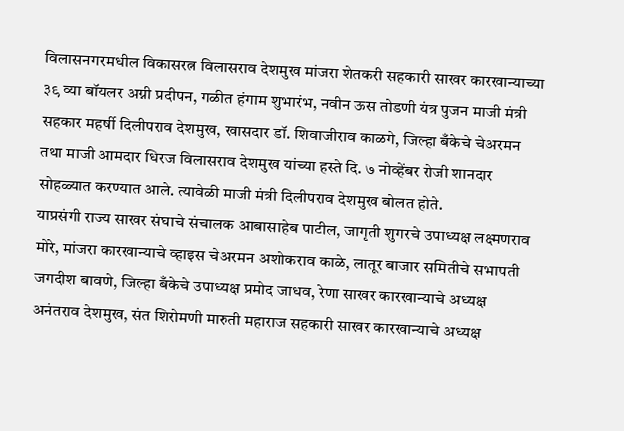विलासनगरमधील विकासरत्न विलासराव देशमुख मांजरा शेतकरी सहकारी साखर कारखान्याच्या ३९ व्या बॉयलर अग्नी प्रदीपन, गळीत हंगाम शुभारंभ, नवीन ऊस तोडणी यंत्र पुजन माजी मंत्री सहकार महर्षी दिलीपराव देशमुख, खासदार डॉ. शिवाजीराव काळगे, जिल्हा बँकेचे चेअरमन तथा माजी आमदार धिरज विलासराव देशमुख यांच्या हस्ते दि. ७ नोव्हेंबर रोजी शानदार सोहळ्यात करण्यात आले. त्यावेळी माजी मंत्री दिलीपराव देशमुख बोलत होते.
याप्रसंगी राज्य साखर संघाचे संचालक आबासाहेब पाटील, जागृती शुगरचे उपाध्यक्ष लक्ष्मणराव मोरे, मांजरा कारखान्याचे व्हाइस चेअरमन अशोकराव काळे, लातूर बाजार समितीचे सभापती जगदीश बावणे, जिल्हा बँकेचे उपाध्यक्ष प्रमोद जाधव, रेणा साखर कारखान्याचे अध्यक्ष अनंतराव देशमुख, संत शिरोमणी मारुती महाराज सहकारी साखर कारखान्याचे अध्यक्ष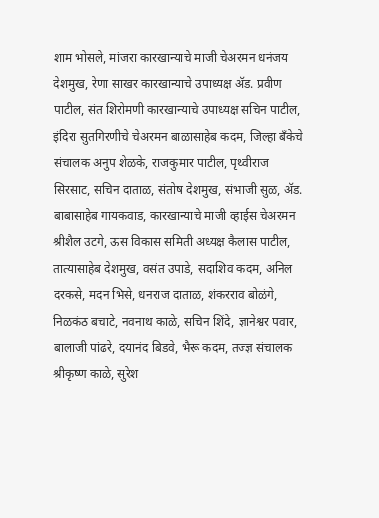शाम भोसले, मांजरा कारखान्याचे माजी चेअरमन धनंजय देशमुख, रेणा साखर कारखान्याचे उपाध्यक्ष ॲड. प्रवीण पाटील, संत शिरोमणी कारखान्याचे उपाध्यक्ष सचिन पाटील, इंदिरा सुतगिरणीचे चेअरमन बाळासाहेब कदम, जिल्हा बँकेचे संचालक अनुप शेळके, राजकुमार पाटील, पृथ्वीराज सिरसाट, सचिन दाताळ, संतोष देशमुख, संभाजी सुळ, ॲड. बाबासाहेब गायकवाड, कारखान्याचे माजी व्हाईस चेअरमन श्रीशैल उटगे, ऊस विकास समिती अध्यक्ष कैलास पाटील, तात्यासाहेब देशमुख, वसंत उपाडे, सदाशिव कदम, अनिल दरकसे, मदन भिसे, धनराज दाताळ, शंकरराव बोळंगे, निळकंठ बचाटे, नवनाथ काळे, सचिन शिंदे, ज्ञानेश्वर पवार, बालाजी पांढरे, दयानंद बिडवे, भैरू कदम, तज्ज्ञ संचालक श्रीकृष्ण काळे, सुरेश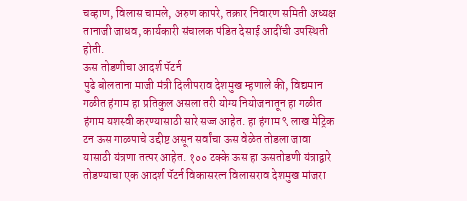चव्हाण, विलास चामले, अरुण कापरे, तक्रार निवारण समिती अध्यक्ष तानाजी जाधव, कार्यकारी संचालक पंडित देसाई आदींची उपस्थिती होती.
ऊस तोडणीचा आदर्श पॅटर्न
पुढे बोलताना माजी मंत्री दिलीपराव देशमुख म्हणाले की, विद्यमान गळीत हंगाम हा प्रतिकुल असला तरी योग्य नियोजनातून हा गळीत हंगाम यशस्वी करण्यासाठी सारे सज्ज आहेत. हा हंगाम ९ लाख मेट्रिक टन ऊस गाळपाचे उद्दीष्ट असून सर्वांचा ऊस वेळेत तोडला जावा यासाठी यंत्रणा तत्पर आहेत. १०० टक्के ऊस हा ऊसतोडणी यंत्राद्वारे तोडण्याचा एक आदर्श पॅटर्न विकासरत्न विलासराव देशमुख मांजरा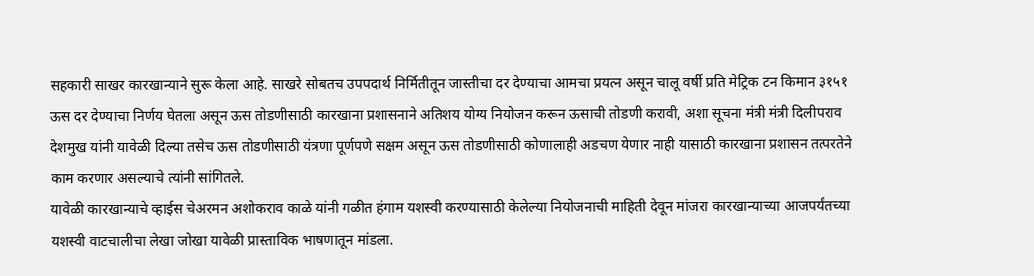सहकारी साखर कारखान्याने सुरू केला आहे. साखरे सोबतच उपपदार्थ निर्मितीतून जास्तीचा दर देण्याचा आमचा प्रयत्न असून चालू वर्षी प्रति मेट्रिक टन किमान ३१५१ ऊस दर देण्याचा निर्णय घेतला असून ऊस तोडणीसाठी कारखाना प्रशासनाने अतिशय योग्य नियोजन करून ऊसाची तोडणी करावी, अशा सूचना मंत्री मंत्री दिलीपराव देशमुख यांनी यावेळी दिल्या तसेच ऊस तोडणीसाठी यंत्रणा पूर्णपणे सक्षम असून ऊस तोडणीसाठी कोणालाही अडचण येणार नाही यासाठी कारखाना प्रशासन तत्परतेने काम करणार असल्याचे त्यांनी सांगितले.
यावेळी कारखान्याचे व्हाईस चेअरमन अशोकराव काळे यांनी गळीत हंगाम यशस्वी करण्यासाठी केलेल्या नियोजनाची माहिती देवून मांजरा कारखान्याच्या आजपर्यंतच्या यशस्वी वाटचालीचा लेखा जोखा यावेळी प्रास्ताविक भाषणातून मांडला.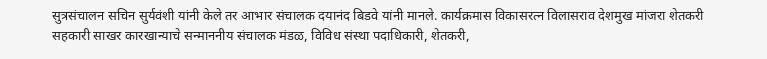सुत्रसंचालन सचिन सुर्यवंशी यांनी केले तर आभार संचालक दयानंद बिडवे यांनी मानले. कार्यक्रमास विकासरत्न विलासराव देशमुख मांजरा शेतकरी सहकारी साखर कारखान्याचे सन्माननीय संचालक मंडळ, विविध संस्था पदाधिकारी, शेतकरी,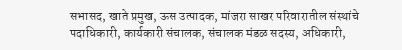सभासद, खाते प्रमुख, ऊस उत्पादक, मांजरा साखर परिवारातील संस्थांचे पदाधिकारी, कार्यकारी संचालक, संचालक मंडळ सदस्य, अधिकारी,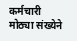कर्मचारी मोठ्या संख्येने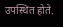उपस्थित होते.